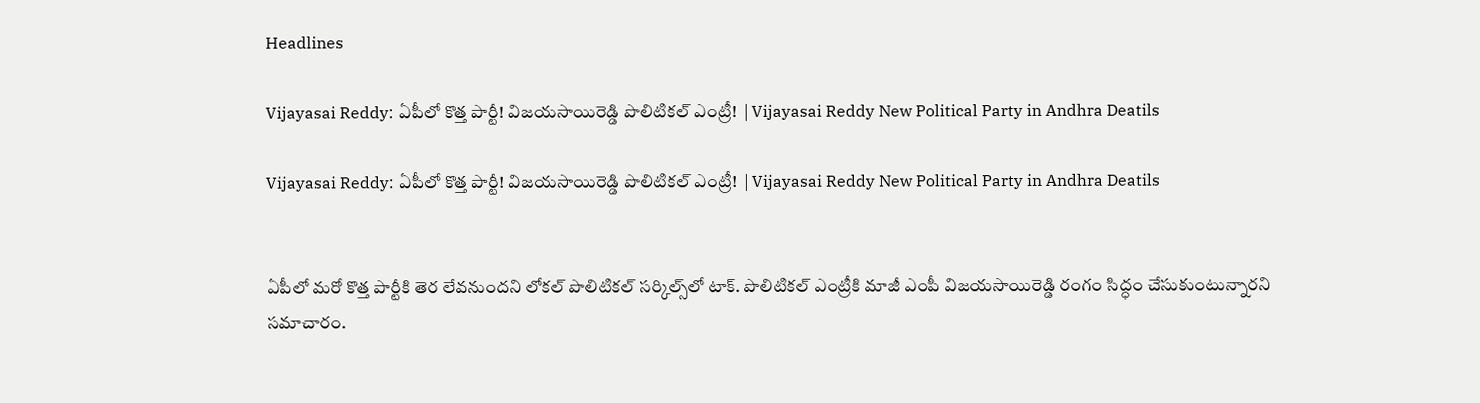Headlines

Vijayasai Reddy: ఏపీలో కొత్త పార్టీ! విజయసాయిరెడ్డి పొలిటికల్ ఎంట్రీ!  | Vijayasai Reddy New Political Party in Andhra Deatils

Vijayasai Reddy: ఏపీలో కొత్త పార్టీ! విజయసాయిరెడ్డి పొలిటికల్ ఎంట్రీ!  | Vijayasai Reddy New Political Party in Andhra Deatils


ఏపీలో మరో కొత్త పార్టీకి తెర లేవనుందని లోకల్ పొలిటికల్ సర్కిల్స్‌లో టాక్‌. పొలిటికల్ ఎంట్రీకి మాజీ ఎంపీ విజయసాయిరెడ్డి రంగం సిద్ధం చేసుకుంటున్నారని సమాచారం.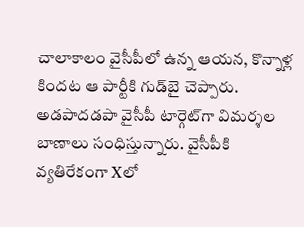చాలాకాలం వైసీపీలో ఉన్న ఆయన, కొన్నాళ్ల కిందట ఆ పార్టీకి గుడ్‌బై చెప్పారు. అడపాదడపా వైసీపీ టార్గెట్‌గా విమర్శల బాణాలు సంధిస్తున్నారు. వైసీపీకి వ్యతిరేకంగా Xలో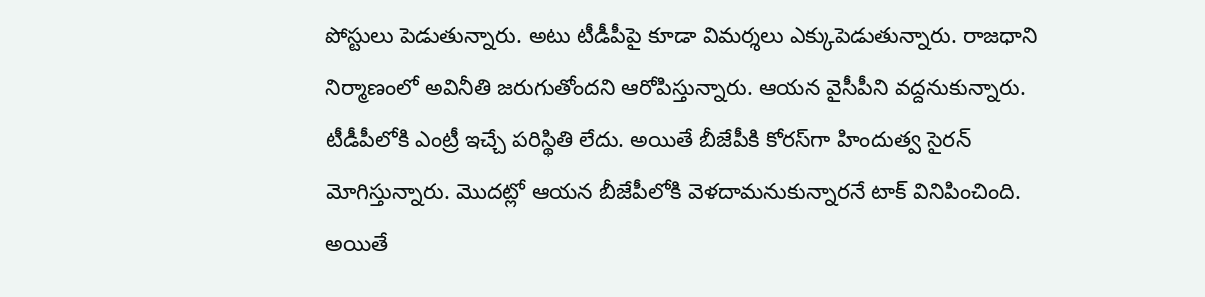పోస్టులు పెడుతున్నారు. అటు టీడీపీపై కూడా విమర్శలు ఎక్కుపెడుతున్నారు. రాజధాని నిర్మాణంలో అవినీతి జరుగుతోందని ఆరోపిస్తున్నారు. ఆయన వైసీపీని వద్దనుకున్నారు. టీడీపీలోకి ఎంట్రీ ఇచ్చే పరిస్థితి లేదు. అయితే బీజేపీకి కోరస్‌గా హిందుత్వ సైరన్‌ మోగిస్తున్నారు. మొదట్లో ఆయన బీజేపీలోకి వెళదామనుకున్నారనే టాక్‌ వినిపించింది. అయితే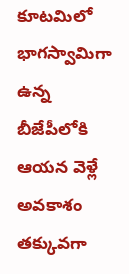కూటమిలో భాగస్వామిగా ఉన్న బీజేపీలోకి ఆయన వెళ్లే అవకాశం తక్కువగా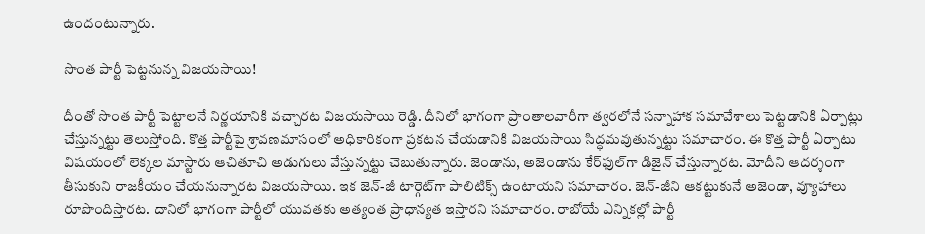ఉందంటున్నారు.

సొంత పార్టీ పెట్టనున్న విజయసాయి!

దీంతో సొంత పార్టీ పెట్టాలనే నిర్ణయానికి వచ్చారట విజయసాయి రెడ్డి. దీనిలో భాగంగా ప్రాంతాలవారీగా త్వరలోనే సన్నాహాక సమావేశాలు పెట్టడానికి ఏర్పాట్లు చేస్తున్నట్టు తెలుస్తోంది. కొత్త పార్టీపై శ్రావణమాసంలో అధికారికంగా ప్రకటన చేయడానికి విజయసాయి సిద్ధమవుతున్నట్టు సమాచారం. ఈ కొత్త పార్టీ ఏర్పాటు విషయంలో లెక్కల మాస్టారు ఆచితూచి అడుగులు వేస్తున్నట్టు చెబుతున్నారు. జెండాను, అజెండాను కేర్‌ఫుల్‌గా డిజైన్‌ చేస్తున్నారట. మోదీని ఆదర్శంగా తీసుకుని రాజకీయం చేయనున్నారట విజయసాయి. ఇక జెన్-జీ టార్గెట్‌గా పాలిటిక్స్‌ ఉంటాయని సమాచారం. జెన్‌-జీని ఆకట్టుకునే అజెండా, వ్యూహాలు రూపొందిస్తారట. దానిలో భాగంగా పార్టీలో యువతకు అత్యంత ప్రాధాన్యత ఇస్తారని సమాచారం. రాబోయే ఎన్నికల్లో పార్టీ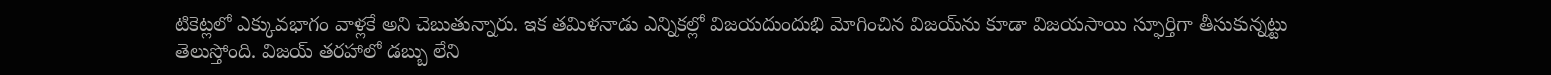టికెట్లలో ఎక్కువభాగం వాళ్లకే అని చెబుతున్నారు. ఇక తమిళనాడు ఎన్నికల్లో విజయదుందుభి మోగించిన విజయ్‌ను కూడా విజయసాయి స్ఫూర్తిగా తీసుకున్నట్టు తెలుస్తోంది. విజయ్‌ తరహాలో డబ్బు లేని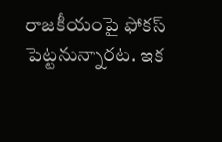రాజకీయంపై ఫోకస్‌ పెట్టనున్నారట. ఇక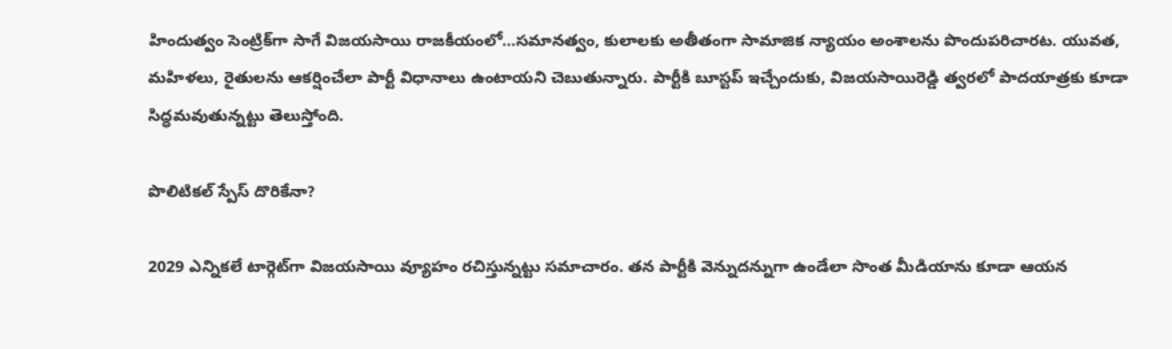హిందుత్వం సెంట్రిక్‌గా సాగే విజయసాయి రాజకీయంలో…సమానత్వం, కులాలకు అతీతంగా సామాజిక న్యాయం అంశాలను పొందుపరిచారట. యువత, మహిళలు, రైతులను ఆకర్షించేలా పార్టీ విధానాలు ఉంటాయని చెబుతున్నారు. పార్టీకి బూస్టప్‌ ఇచ్చేందుకు, విజయసాయిరెడ్డి త్వరలో పాదయాత్రకు కూడా సిద్ధమవుతున్నట్టు తెలుస్తోంది.

పొలిటికల్ స్పేస్‌ దొరికేనా?

2029 ఎన్నికలే టార్గెట్‌గా విజయసాయి వ్యూహం రచిస్తున్నట్టు సమాచారం. తన పార్టీకి వెన్నుదన్నుగా ఉండేలా సొంత మీడియాను కూడా ఆయన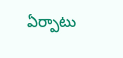ఏర్పాటు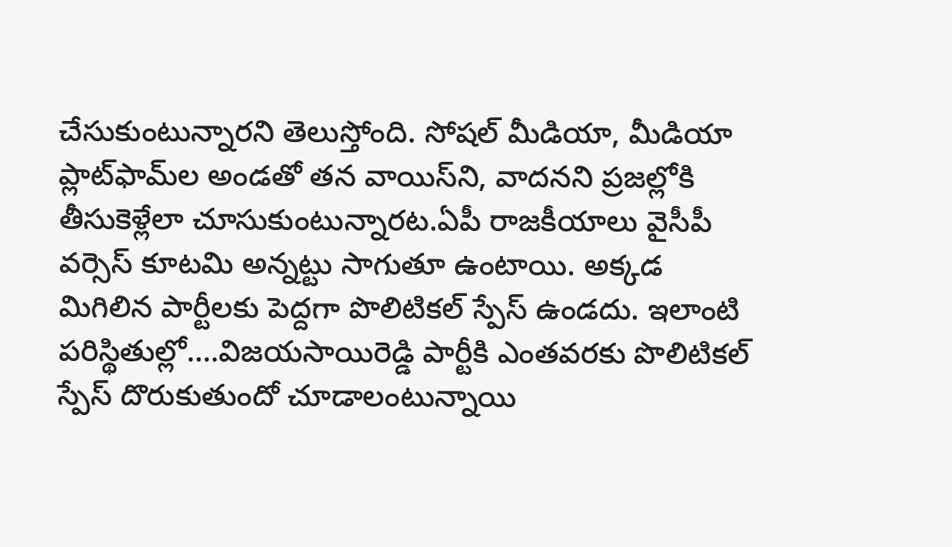చేసుకుంటున్నారని తెలుస్తోంది. సోషల్‌ మీడియా, మీడియా ప్లాట్‌ఫామ్‌ల అండతో తన వాయిస్‌ని, వాదనని ప్రజల్లోకి తీసుకెళ్లేలా చూసుకుంటున్నారట.ఏపీ రాజకీయాలు వైసీపీ వర్సెస్‌ కూటమి అన్నట్టు సాగుతూ ఉంటాయి. అక్కడ మిగిలిన పార్టీలకు పెద్దగా పొలిటికల్‌ స్పేస్‌ ఉండదు. ఇలాంటి పరిస్థితుల్లో….విజయసాయిరెడ్డి పార్టీకి ఎంతవరకు పొలిటికల్‌ స్పేస్‌ దొరుకుతుందో చూడాలంటున్నాయి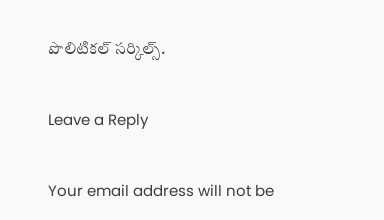పొలిటికల్‌ సర్కిల్స్‌.

Leave a Reply

Your email address will not be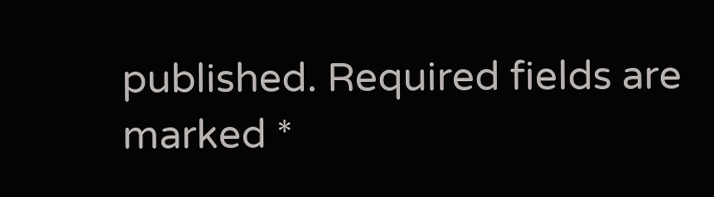published. Required fields are marked *